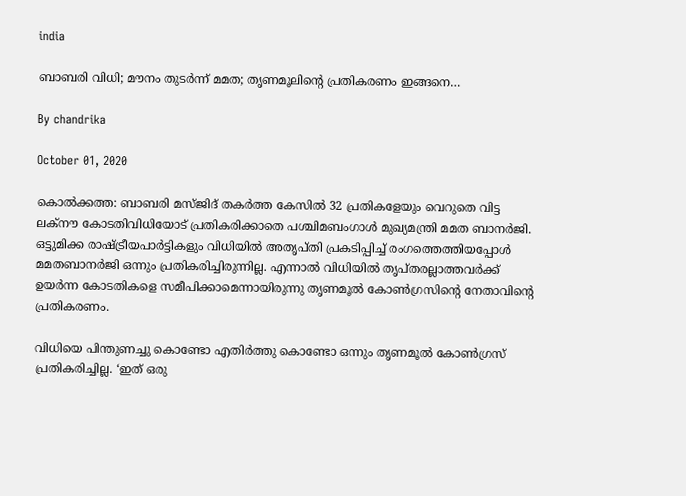india

ബാബരി വിധി; മൗനം തുടര്‍ന്ന് മമത; തൃണമൂലിന്റെ പ്രതികരണം ഇങ്ങനെ…

By chandrika

October 01, 2020

കൊല്‍ക്കത്ത: ബാബരി മസ്ജിദ് തകര്‍ത്ത കേസില്‍ 32 പ്രതികളേയും വെറുതെ വിട്ട ലക്‌നൗ കോടതിവിധിയോട് പ്രതികരിക്കാതെ പശ്ചിമബംഗാള്‍ മുഖ്യമന്ത്രി മമത ബാനര്‍ജി. ഒട്ടുമിക്ക രാഷ്ട്രീയപാര്‍ട്ടികളും വിധിയില്‍ അതൃപ്തി പ്രകടിപ്പിച്ച് രംഗത്തെത്തിയപ്പോള്‍ മമതബാനര്‍ജി ഒന്നും പ്രതികരിച്ചിരുന്നില്ല. എന്നാല്‍ വിധിയില്‍ തൃപ്തരല്ലാത്തവര്‍ക്ക് ഉയര്‍ന്ന കോടതികളെ സമീപിക്കാമെന്നായിരുന്നു തൃണമൂല്‍ കോണ്‍ഗ്രസിന്റെ നേതാവിന്റെ പ്രതികരണം.

വിധിയെ പിന്തുണച്ചു കൊണ്ടോ എതിര്‍ത്തു കൊണ്ടോ ഒന്നും തൃണമൂല്‍ കോണ്‍ഗ്രസ് പ്രതികരിച്ചില്ല. ‘ഇത് ഒരു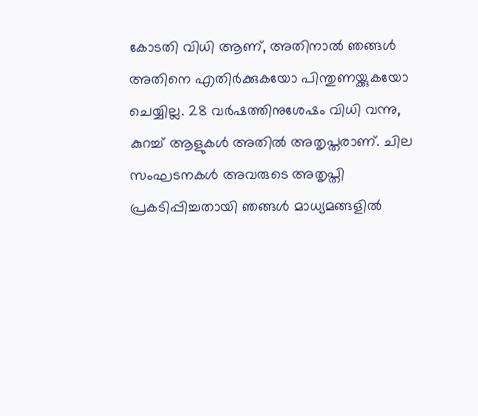കോടതി വിധി ആണ്, അതിനാല്‍ ഞങ്ങള്‍ അതിനെ എതിര്‍ക്കുകയോ പിന്തുണയ്ക്കുകയോ ചെയ്യില്ല. 28 വര്‍ഷത്തിനുശേഷം വിധി വന്നു, കുറച്ച് ആളുകള്‍ അതില്‍ അതൃപ്തരാണ്. ചില സംഘടനകള്‍ അവരുടെ അതൃപ്തി പ്രകടിപ്പിച്ചതായി ഞങ്ങള്‍ മാധ്യമങ്ങളില്‍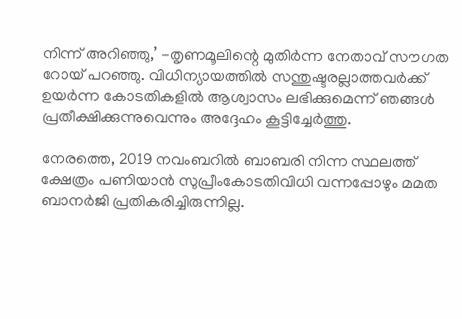നിന്ന് അറിഞ്ഞു,’ -തൃണമൂലിന്റെ മുതിര്‍ന്ന നേതാവ് സൗഗത റോയ് പറഞ്ഞു. വിധിന്യായത്തില്‍ സന്തുഷ്ടരല്ലാത്തവര്‍ക്ക് ഉയര്‍ന്ന കോടതികളില്‍ ആശ്വാസം ലഭിക്കുമെന്ന് ഞങ്ങള്‍ പ്രതീക്ഷിക്കുന്നുവെന്നും അദ്ദേഹം കൂട്ടിച്ചേര്‍ത്തു.

നേരത്തെ, 2019 നവംബറില്‍ ബാബരി നിന്ന സ്ഥലത്ത് ക്ഷേത്രം പണിയാന്‍ സുപ്രീംകോടതിവിധി വന്നപ്പോഴും മമത ബാനര്‍ജി പ്രതികരിച്ചിരുന്നില്ല.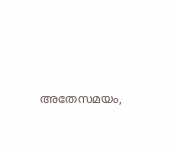അതേസമയം,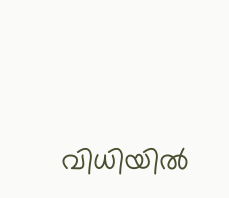വിധിയില്‍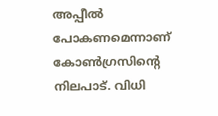അപ്പീല്‍ പോകണമെന്നാണ് കോണ്‍ഗ്രസിന്റെ നിലപാട്. വിധി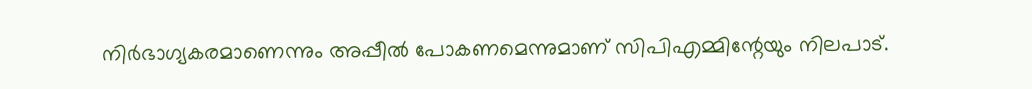നിര്‍ഭാഗ്യകരമാണെന്നും അപ്പീല്‍ പോകണമെന്നുമാണ് സിപിഎമ്മിന്റേയും നിലപാട്.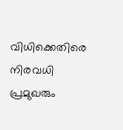വിധിക്കെതിരെ നിരവധി പ്രമുഖരും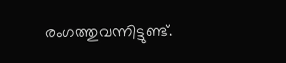രംഗത്തുവന്നിട്ടുണ്ട്.